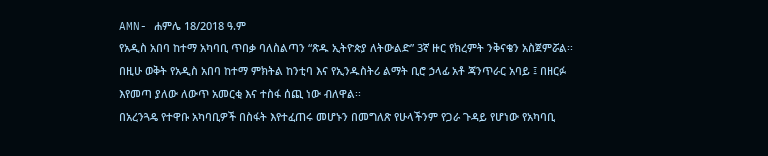AMN- ሐምሌ 18/2018 ዓ.ም
የአዲስ አበባ ከተማ አካባቢ ጥበቃ ባለስልጣን “ጽዱ ኢትዮጵያ ለትውልድ” 3ኛ ዙር የክረምት ንቅናቄን አስጀምሯል፡፡
በዚሁ ወቅት የአዲስ አበባ ከተማ ምክትል ከንቲባ እና የኢንዱስትሪ ልማት ቢሮ ኃላፊ አቶ ጃንጥራር አባይ ፤ በዘርፉ እየመጣ ያለው ለውጥ አመርቂ እና ተስፋ ሰጪ ነው ብለዋል፡፡
በአረንጓዴ የተዋቡ አካባቢዎች በስፋት እየተፈጠሩ መሆኑን በመግለጽ የሁላችንም የጋራ ጉዳይ የሆነው የአካባቢ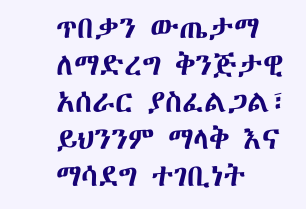ጥበቃን ውጤታማ ለማድረግ ቅንጅታዊ አሰራር ያስፈልጋል፣ ይህንንም ማላቅ እና ማሳደግ ተገቢነት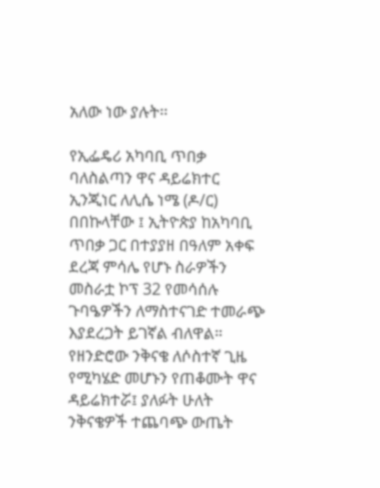አለው ነው ያሉት፡፡

የኢፌዴሪ አካባቢ ጥበቃ ባለስልጣን ዋና ዳይሬክተር ኢንጂነር ለሊሴ ነሜ (ዶ/ር) በበኩላቸው ፤ ኢትዮጵያ ከአካባቢ ጥበቃ ጋር በተያያዘ በዓለም አቀፍ ደረጃ ምሳሌ የሆኑ ስራዎችን መስራቷ ኮፕ 32 የመሳሰሉ ጉባዔዎችን ለማስተናገድ ተመራጭ እያደረጋት ይገኛል ብለዋል።
የዘንድሮው ንቅናቄ ለሶስተኛ ጊዜ የሚካሄድ መሆኑን የጠቆሙት ዋና ዳይሬክተሯ፤ ያለፉት ሁለት ንቅናቄዎች ተጨባጭ ውጤት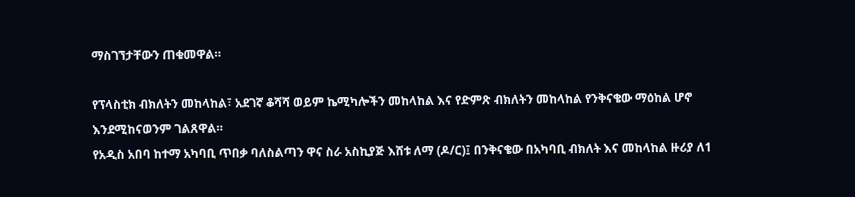ማስገኘታቸውን ጠቁመዋል።

የፕላስቲክ ብክለትን መከላከል፣ አደገኛ ቆሻሻ ወይም ኬሚካሎችን መከላከል እና የድምጽ ብክለትን መከላከል የንቅናቄው ማዕከል ሆኖ እንደሚከናወንም ገልጸዋል።
የአዲስ አበባ ከተማ አካባቢ ጥበቃ ባለስልጣን ዋና ስራ አስኪያጅ እሸቱ ለማ (ዶ/ር)፤ በንቅናቄው በአካባቢ ብክለት እና መከላከል ዙሪያ ለ1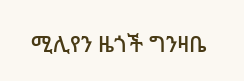ሚሊየን ዜጎች ግንዛቤ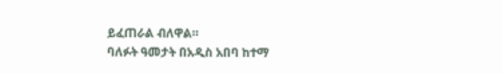ይፈጠራል ብለዋል።
ባለፉት ዓመታት በአዲስ አበባ ከተማ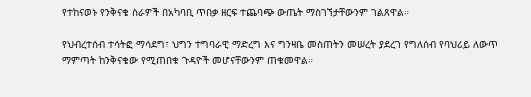የተከናወኑ የንቅናቄ ስራዎች በአካባቢ ጥበቃ ዘርፍ ተጨባጭ ውጤት ማስገኘታቸውንም ገልጸዋል።

የህብረተሰብ ተሳትፎ ማሳደግ፣ ህግን ተግባራዊ ማድረግ እና ግንዛቤ መስጠትን መሠረት ያደረገ የግለሰብ የባህሪይ ለውጥ ማምጣት ከንቅናቄው የሚጠበቁ ጉዳዮች መሆናቸውንም ጠቁመዋል።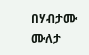በሃብታሙ ሙለታ